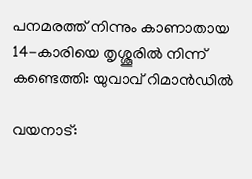പനമരത്ത് നിന്നും കാണാതായ 14-കാരിയെ തൃശ്ശൂരില്‍ നിന്ന് കണ്ടെത്തി: യുവാവ് റിമാൻഡില്‍

വയനാട്: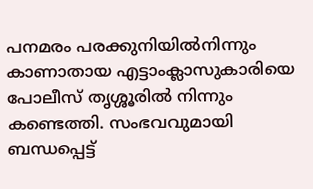പനമരം പരക്കുനിയില്‍നിന്നും കാണാതായ എട്ടാംക്ലാസുകാരിയെ പോലീസ് തൃശ്ശൂരില്‍ നിന്നും കണ്ടെത്തി. സംഭവവുമായി ബന്ധപ്പെട്ട്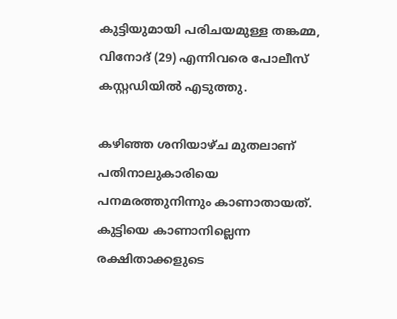കുട്ടിയുമായി പരിചയമുള്ള തങ്കമ്മ, വിനോദ് (29) എന്നിവരെ പോലീസ് കസ്റ്റഡിയില്‍ എടുത്തു.

കഴിഞ്ഞ ശനിയാഴ്ച മുതലാണ് പതിനാലുകാരിയെ പനമരത്തുനിന്നും കാണാതായത്. കുട്ടിയെ കാണാനില്ലെന്ന രക്ഷിതാക്കളുടെ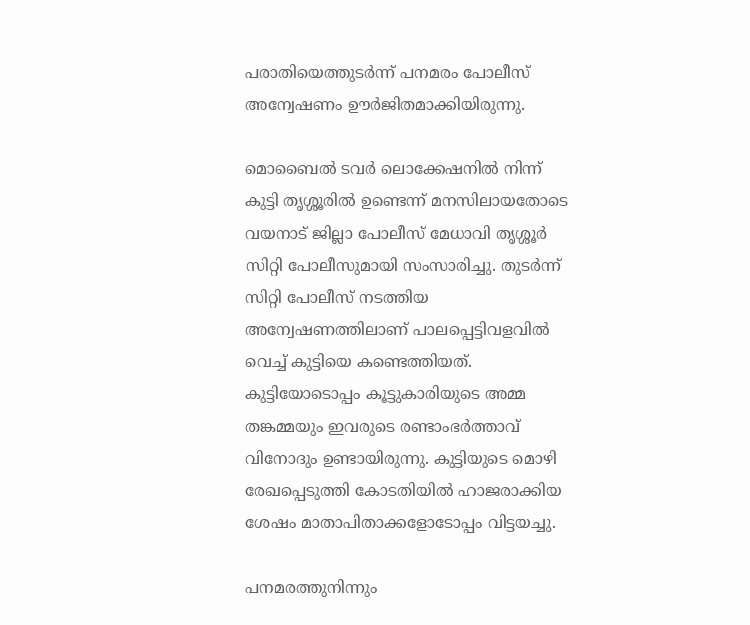പരാതിയെത്തുടർന്ന് പനമരം പോലീസ് അന്വേഷണം ഊർജിതമാക്കിയിരുന്നു.

മൊബൈല്‍ ടവർ ലൊക്കേഷനില്‍ നിന്ന് കുട്ടി തൃശ്ശൂരില്‍ ഉണ്ടെന്ന് മനസിലായതോടെ വയനാട് ജില്ലാ പോലീസ് മേധാവി തൃശ്ശൂർ സിറ്റി പോലീസുമായി സംസാരിച്ചു. തുടർന്ന് സിറ്റി പോലീസ് നടത്തിയ അന്വേഷണത്തിലാണ് പാലപ്പെട്ടിവളവില്‍ വെച്ച്‌ കുട്ടിയെ കണ്ടെത്തിയത്. കുട്ടിയോടൊപ്പം കൂട്ടുകാരിയുടെ അമ്മ തങ്കമ്മയും ഇവരുടെ രണ്ടാംഭർത്താവ് വിനോദും ഉണ്ടായിരുന്നു. കുട്ടിയുടെ മൊഴി രേഖപ്പെടുത്തി കോടതിയില്‍ ഹാജരാക്കിയ ശേഷം മാതാപിതാക്കളോടോപ്പം വിട്ടയച്ചു.

പനമരത്തുനിന്നും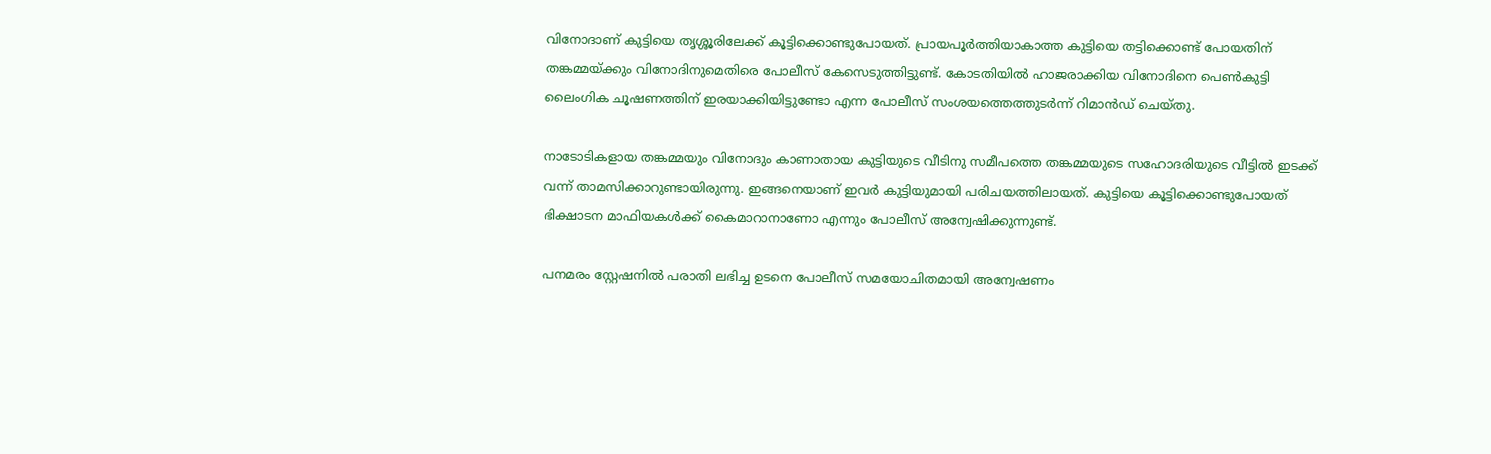വിനോദാണ് കുട്ടിയെ തൃശ്ശൂരിലേക്ക് കൂട്ടിക്കൊണ്ടുപോയത്. പ്രായപൂർത്തിയാകാത്ത കുട്ടിയെ തട്ടിക്കൊണ്ട് പോയതിന് തങ്കമ്മയ്ക്കും വിനോദിനുമെതിരെ പോലീസ് കേസെടുത്തിട്ടുണ്ട്. കോടതിയില്‍ ഹാജരാക്കിയ വിനോദിനെ പെണ്‍കുട്ടി ലൈംഗിക ചൂഷണത്തിന് ഇരയാക്കിയിട്ടുണ്ടോ എന്ന പോലീസ് സംശയത്തെത്തുടർന്ന് റിമാൻഡ് ചെയ്തു.

നാടോടികളായ തങ്കമ്മയും വിനോദും കാണാതായ കുട്ടിയുടെ വീടിനു സമീപത്തെ തങ്കമ്മയുടെ സഹോദരിയുടെ വീട്ടില്‍ ഇടക്ക് വന്ന് താമസിക്കാറുണ്ടായിരുന്നു. ഇങ്ങനെയാണ് ഇവർ കുട്ടിയുമായി പരിചയത്തിലായത്. കുട്ടിയെ കൂട്ടിക്കൊണ്ടുപോയത് ഭിക്ഷാടന മാഫിയകള്‍ക്ക് കൈമാറാനാണോ എന്നും പോലീസ് അന്വേഷിക്കുന്നുണ്ട്.

പനമരം സ്റ്റേഷനില്‍ പരാതി ലഭിച്ച ഉടനെ പോലീസ് സമയോചിതമായി അന്വേഷണം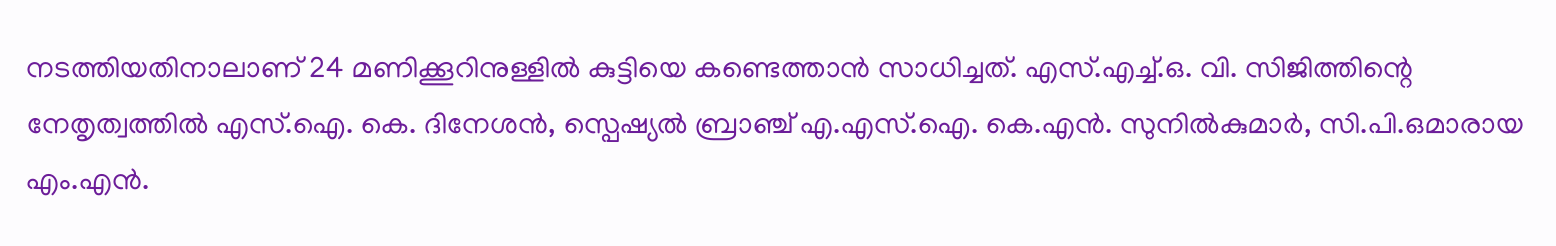നടത്തിയതിനാലാണ് 24 മണിക്കൂറിനുള്ളില്‍ കുട്ടിയെ കണ്ടെത്താൻ സാധിച്ചത്. എസ്.എച്ച്‌.ഒ. വി. സിജിത്തിന്റെ നേതൃത്വത്തില്‍ എസ്.ഐ. കെ. ദിനേശൻ, സ്പെഷ്യല്‍ ബ്രാഞ്ച് എ.എസ്.ഐ. കെ.എൻ. സുനില്‍കുമാർ, സി.പി.ഒമാരായ എം.എൻ.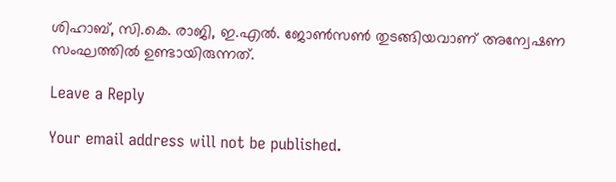ശിഹാബ്, സി.കെ. രാജി, ഇ.എല്‍. ജോണ്‍സണ്‍ തുടങ്ങിയവാണ് അന്വേഷണ സംഘത്തില്‍ ഉണ്ടായിരുന്നത്.

Leave a Reply

Your email address will not be published.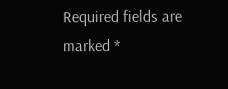Required fields are marked *